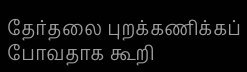தேர்தலை புறக்கணிக்கப் போவதாக கூறி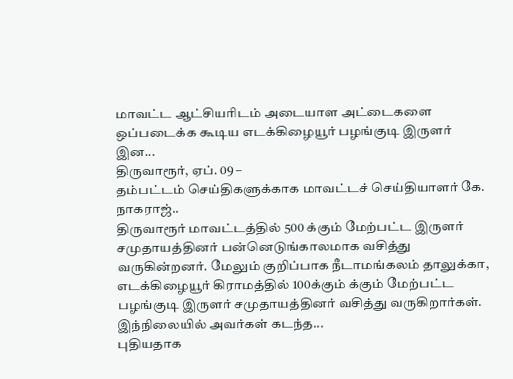மாவட்ட ஆட்சியரிடம் அடையாள அட்டைகளை ஒப்படைக்க கூடிய எடக்கிழையூர் பழங்குடி இருளர் இன...
திருவாரூர், ஏப். 09 –
தம்பட்டம் செய்திகளுக்காக மாவட்டச் செய்தியாளர் கே. நாகராஜ்..
திருவாரூர் மாவட்டத்தில் 500 க்கும் மேற்பட்ட இருளர் சமுதாயத்தினர் பன்னெடுங்காலமாக வசித்து வருகின்றனர். மேலும் குறிப்பாக நீடாமங்கலம் தாலுக்கா, எடக்கிழையூர் கிராமத்தில் 100க்கும் க்கும் மேற்பட்ட பழங்குடி இருளர் சமுதாயத்தினர் வசித்து வருகிறார்கள்.
இந்நிலையில் அவர்கள் கடந்த...
புதியதாக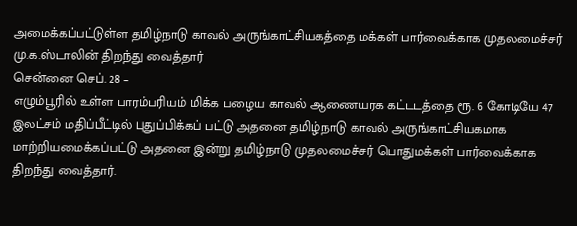அமைக்கப்பட்டுள்ள தமிழ்நாடு காவல் அருங்காட்சியகத்தை மக்கள் பார்வைக்காக முதலமைச்சர் மு.க.ஸ்டாலின் திறந்து வைத்தார்
சென்னை செப். 28 –
எழும்பூரில் உள்ள பாரம்பரியம் மிக்க பழைய காவல் ஆணையரக கட்டடத்தை ரூ. 6 கோடியே 47 இலட்சம் மதிப்பீட்டில் புதுப்பிக்கப் பட்டு அதனை தமிழ்நாடு காவல் அருங்காட்சியகமாக மாற்றியமைக்கப்பட்டு அதனை இன்று தமிழ்நாடு முதலமைச்சர் பொதுமக்கள் பார்வைக்காக திறந்து வைத்தார்.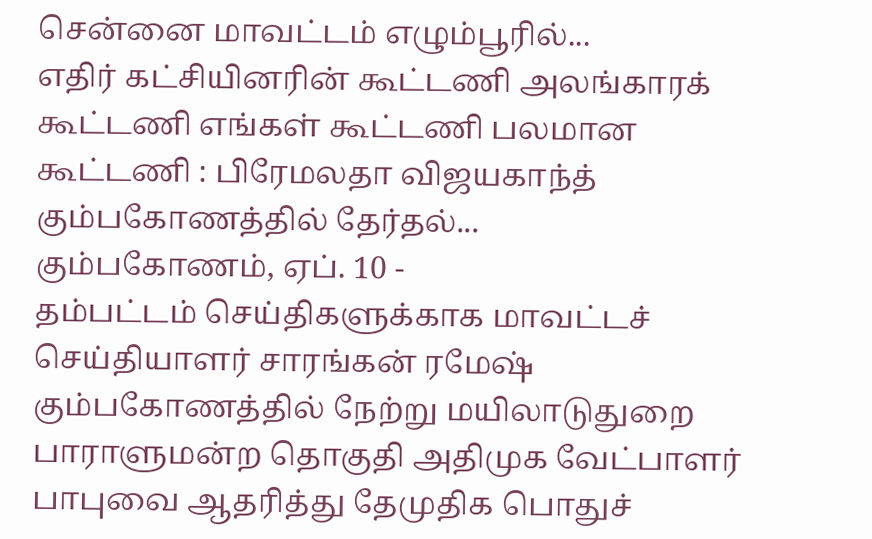சென்னை மாவட்டம் எழும்பூரில்...
எதிர் கட்சியினரின் கூட்டணி அலங்காரக் கூட்டணி எங்கள் கூட்டணி பலமான கூட்டணி : பிரேமலதா விஜயகாந்த் கும்பகோணத்தில் தேர்தல்...
கும்பகோணம், ஏப். 10 -
தம்பட்டம் செய்திகளுக்காக மாவட்டச் செய்தியாளர் சாரங்கன் ரமேஷ்
கும்பகோணத்தில் நேற்று மயிலாடுதுறை பாராளுமன்ற தொகுதி அதிமுக வேட்பாளர் பாபுவை ஆதரித்து தேமுதிக பொதுச்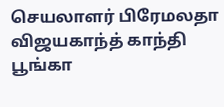செயலாளர் பிரேமலதா விஜயகாந்த் காந்தி பூங்கா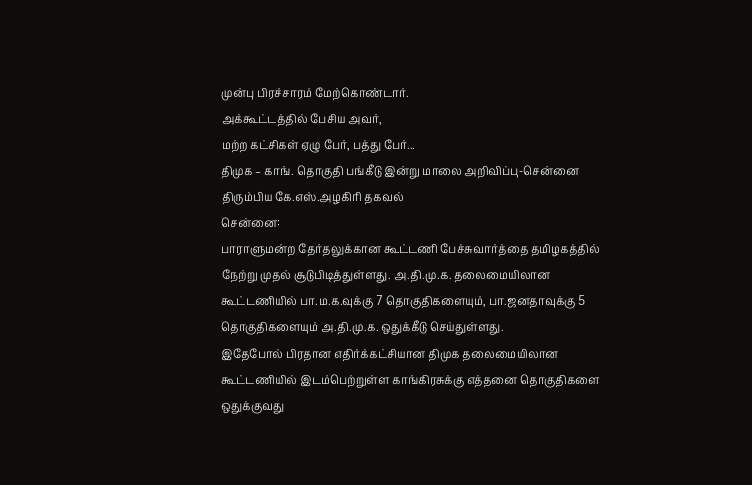முன்பு பிரச்சாரம் மேற்கொண்டார்.
அக்கூட்டத்தில் பேசிய அவர்,
மற்ற கட்சிகள் ஏழு பேர், பத்து பேர்...
திமுக – காங். தொகுதி பங்கீடு இன்று மாலை அறிவிப்பு-சென்னை திரும்பிய கே.எஸ்.அழகிரி தகவல்
சென்னை:
பாராளுமன்ற தேர்தலுக்கான கூட்டணி பேச்சுவார்த்தை தமிழகத்தில் நேற்று முதல் சூடுபிடித்துள்ளது. அ.தி.மு.க. தலைமையிலான கூட்டணியில் பா.ம.க.வுக்கு 7 தொகுதிகளையும், பா.ஜனதாவுக்கு 5 தொகுதிகளையும் அ.தி.மு.க. ஒதுக்கீடு செய்துள்ளது.
இதேபோல் பிரதான எதிர்க்கட்சியான திமுக தலைமையிலான கூட்டணியில் இடம்பெற்றுள்ள காங்கிரசுக்கு எத்தனை தொகுதிகளை ஒதுக்குவது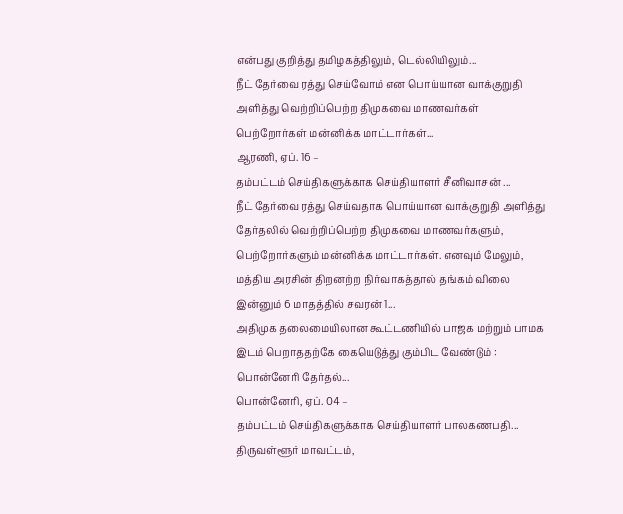என்பது குறித்து தமிழகத்திலும், டெல்லியிலும்...
நீட் தேர்வை ரத்து செய்வோம் என பொய்யான வாக்குறுதி அளித்து வெற்றிப்பெற்ற திமுகவை மாணவர்கள் பெற்றோர்கள் மன்னிக்க மாட்டார்கள்...
ஆரணி, ஏப். 16 –
தம்பட்டம் செய்திகளுக்காக செய்தியாளர் சீனிவாசன் ...
நீட் தேர்வை ரத்து செய்வதாக பொய்யான வாக்குறுதி அளித்து தேர்தலில் வெற்றிப்பெற்ற திமுகவை மாணவர்களும், பெற்றோர்களும் மன்னிக்க மாட்டார்கள். எனவும் மேலும், மத்திய அரசின் திறனற்ற நிர்வாகத்தால் தங்கம் விலை இன்னும் 6 மாதத்தில் சவரன் 1...
அதிமுக தலைமையிலான கூட்டணியில் பாஜக மற்றும் பாமக இடம் பெறாததற்கே கையெடுத்து கும்பிட வேண்டும் : பொன்னேரி தேர்தல்...
பொன்னேரி, ஏப். 04 –
தம்பட்டம் செய்திகளுக்காக செய்தியாளர் பாலகணபதி...
திருவள்ளூர் மாவட்டம்,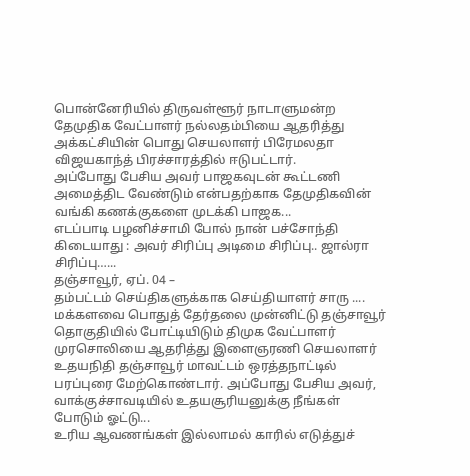பொன்னேரியில் திருவள்ளூர் நாடாளுமன்ற தேமுதிக வேட்பாளர் நல்லதம்பியை ஆதரித்து அக்கட்சியின் பொது செயலாளர் பிரேமலதா விஜயகாந்த் பிரச்சாரத்தில் ஈடுபட்டார்.
அப்போது பேசிய அவர் பாஜகவுடன் கூட்டணி அமைத்திட வேண்டும் என்பதற்காக தேமுதிகவின் வங்கி கணக்குகளை முடக்கி பாஜக...
எடப்பாடி பழனிச்சாமி போல் நான் பச்சோந்தி கிடையாது : அவர் சிரிப்பு அடிமை சிரிப்பு.. ஜால்ரா சிரிப்பு…...
தஞ்சாவூர், ஏப். 04 –
தம்பட்டம் செய்திகளுக்காக செய்தியாளர் சாரு ....
மக்களவை பொதுத் தேர்தலை முன்னிட்டு தஞ்சாவூர் தொகுதியில் போட்டியிடும் திமுக வேட்பாளர் முரசொலியை ஆதரித்து இளைஞரணி செயலாளர் உதயநிதி தஞ்சாவூர் மாவட்டம் ஒரத்தநாட்டில் பரப்புரை மேற்கொண்டார். அப்போது பேசிய அவர், வாக்குச்சாவடியில் உதயசூரியனுக்கு நீங்கள் போடும் ஓட்டு...
உரிய ஆவணங்கள் இல்லாமல் காரில் எடுத்துச்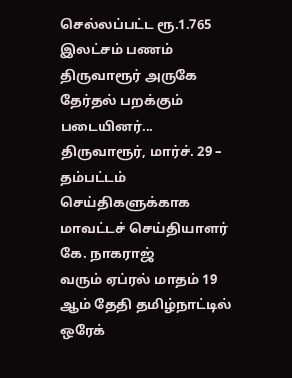செல்லப்பட்ட ரூ.1.765 இலட்சம் பணம் திருவாரூர் அருகே தேர்தல் பறக்கும் படையினர்...
திருவாரூர், மார்ச். 29 –
தம்பட்டம் செய்திகளுக்காக மாவட்டச் செய்தியாளர் கே. நாகராஜ்
வரும் ஏப்ரல் மாதம் 19 ஆம் தேதி தமிழ்நாட்டில் ஒரேக்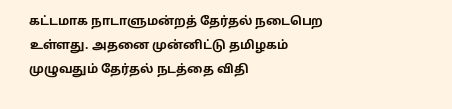கட்டமாக நாடாளுமன்றத் தேர்தல் நடைபெற உள்ளது. அதனை முன்னிட்டு தமிழகம் முழுவதும் தேர்தல் நடத்தை விதி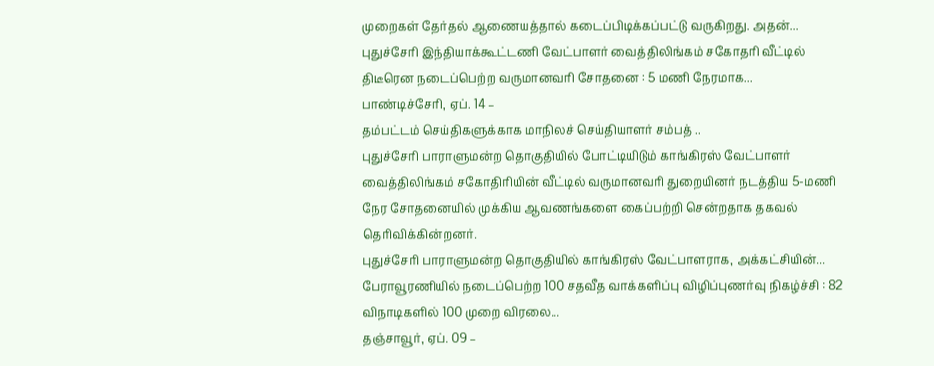முறைகள் தேர்தல் ஆணையத்தால் கடைப்பிடிக்கப்பட்டு வருகிறது. அதன்...
புதுச்சேரி இந்தியாக்கூட்டணி வேட்பாளர் வைத்திலிங்கம் சகோதரி வீட்டில் திடீரென நடைப்பெற்ற வருமானவரி சோதனை : 5 மணி நேரமாக...
பாண்டிச்சேரி, ஏப். 14 –
தம்பட்டம் செய்திகளுக்காக மாநிலச் செய்தியாளர் சம்பத் ..
புதுச்சேரி பாராளுமன்ற தொகுதியில் போட்டியிடும் காங்கிரஸ் வேட்பாளர் வைத்திலிங்கம் சகோதிரியின் வீட்டில் வருமானவரி துறையினர் நடத்திய 5-மணி நேர சோதனையில் முக்கிய ஆவணங்களை கைப்பற்றி சென்றதாக தகவல் தெரிவிக்கின்றனர்.
புதுச்சேரி பாராளுமன்ற தொகுதியில் காங்கிரஸ் வேட்பாளராக, அக்கட்சியின்...
பேராவூரணியில் நடைப்பெற்ற 100 சதவீத வாக்களிப்பு விழிப்புணர்வு நிகழ்ச்சி : 82 விநாடிகளில் 100 முறை விரலை...
தஞ்சாவூர், ஏப். 09 –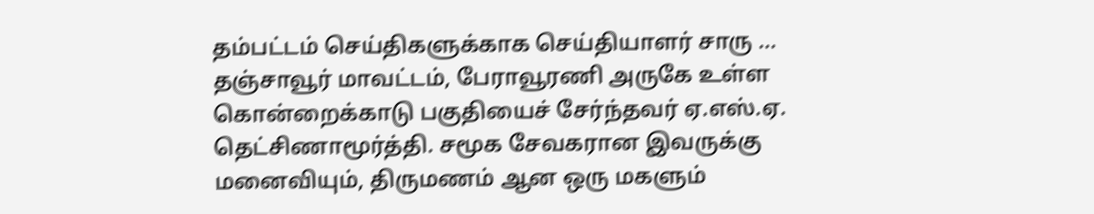தம்பட்டம் செய்திகளுக்காக செய்தியாளர் சாரு …
தஞ்சாவூர் மாவட்டம், பேராவூரணி அருகே உள்ள கொன்றைக்காடு பகுதியைச் சேர்ந்தவர் ஏ.எஸ்.ஏ. தெட்சிணாமூர்த்தி. சமூக சேவகரான இவருக்கு மனைவியும், திருமணம் ஆன ஒரு மகளும்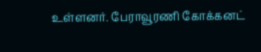உள்ளனர். பேராவூரணி கோக்கனட்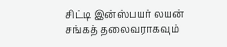சிட்டி இன்ஸ்பயர் லயன் சங்கத் தலைவராகவும்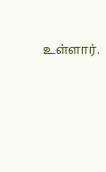உள்ளார்.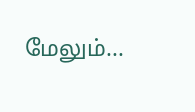மேலும்...